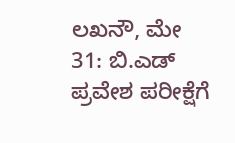ಲಖನೌ, ಮೇ 31: ಬಿ.ಎಡ್ ಪ್ರವೇಶ ಪರೀಕ್ಷೆಗೆ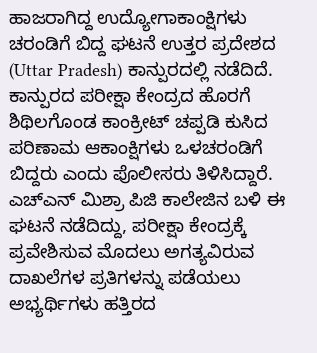ಹಾಜರಾಗಿದ್ದ ಉದ್ಯೋಗಾಕಾಂಕ್ಷಿಗಳು ಚರಂಡಿಗೆ ಬಿದ್ದ ಘಟನೆ ಉತ್ತರ ಪ್ರದೇಶದ (Uttar Pradesh) ಕಾನ್ಪುರದಲ್ಲಿ ನಡೆದಿದೆ. ಕಾನ್ಪುರದ ಪರೀಕ್ಷಾ ಕೇಂದ್ರದ ಹೊರಗೆ ಶಿಥಿಲಗೊಂಡ ಕಾಂಕ್ರೀಟ್ ಚಪ್ಪಡಿ ಕುಸಿದ ಪರಿಣಾಮ ಆಕಾಂಕ್ಷಿಗಳು ಒಳಚರಂಡಿಗೆ ಬಿದ್ದರು ಎಂದು ಪೊಲೀಸರು ತಿಳಿಸಿದ್ದಾರೆ. ಎಚ್ಎನ್ ಮಿಶ್ರಾ ಪಿಜಿ ಕಾಲೇಜಿನ ಬಳಿ ಈ ಘಟನೆ ನಡೆದಿದ್ದು, ಪರೀಕ್ಷಾ ಕೇಂದ್ರಕ್ಕೆ ಪ್ರವೇಶಿಸುವ ಮೊದಲು ಅಗತ್ಯವಿರುವ ದಾಖಲೆಗಳ ಪ್ರತಿಗಳನ್ನು ಪಡೆಯಲು ಅಭ್ಯರ್ಥಿಗಳು ಹತ್ತಿರದ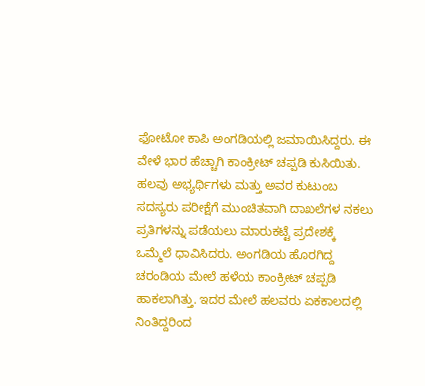ಫೋಟೋ ಕಾಪಿ ಅಂಗಡಿಯಲ್ಲಿ ಜಮಾಯಿಸಿದ್ದರು. ಈ ವೇಳೆ ಭಾರ ಹೆಚ್ಚಾಗಿ ಕಾಂಕ್ರೀಟ್ ಚಪ್ಪಡಿ ಕುಸಿಯಿತು.
ಹಲವು ಅಭ್ಯರ್ಥಿಗಳು ಮತ್ತು ಅವರ ಕುಟುಂಬ ಸದಸ್ಯರು ಪರೀಕ್ಷೆಗೆ ಮುಂಚಿತವಾಗಿ ದಾಖಲೆಗಳ ನಕಲು ಪ್ರತಿಗಳನ್ನು ಪಡೆಯಲು ಮಾರುಕಟ್ಟೆ ಪ್ರದೇಶಕ್ಕೆ ಒಮ್ಮೆಲೆ ಧಾವಿಸಿದರು. ಅಂಗಡಿಯ ಹೊರಗಿದ್ದ ಚರಂಡಿಯ ಮೇಲೆ ಹಳೆಯ ಕಾಂಕ್ರೀಟ್ ಚಪ್ಪಡಿ ಹಾಕಲಾಗಿತ್ತು. ಇದರ ಮೇಲೆ ಹಲವರು ಏಕಕಾಲದಲ್ಲಿ ನಿಂತಿದ್ದರಿಂದ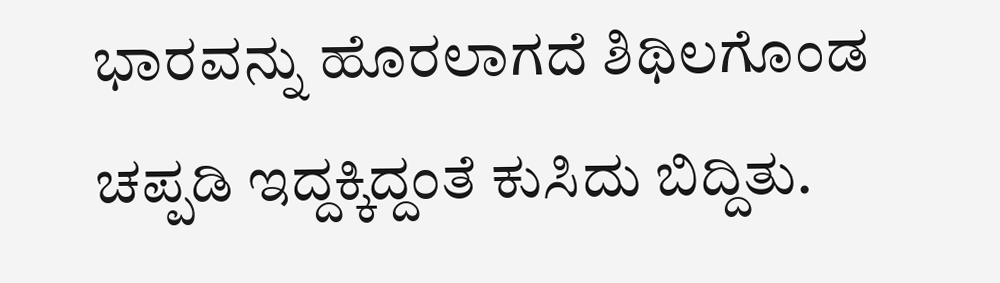ಭಾರವನ್ನು ಹೊರಲಾಗದೆ ಶಿಥಿಲಗೊಂಡ ಚಪ್ಪಡಿ ಇದ್ದಕ್ಕಿದ್ದಂತೆ ಕುಸಿದು ಬಿದ್ದಿತು.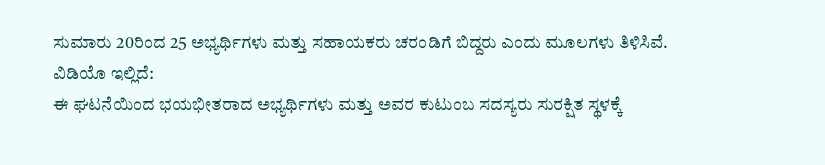ಸುಮಾರು 20ರಿಂದ 25 ಅಭ್ಯರ್ಥಿಗಳು ಮತ್ತು ಸಹಾಯಕರು ಚರಂಡಿಗೆ ಬಿದ್ದರು ಎಂದು ಮೂಲಗಳು ತಿಳಿಸಿವೆ.
ವಿಡಿಯೊ ಇಲ್ಲಿದೆ:
ಈ ಘಟನೆಯಿಂದ ಭಯಭೀತರಾದ ಅಭ್ಯರ್ಥಿಗಳು ಮತ್ತು ಅವರ ಕುಟುಂಬ ಸದಸ್ಯರು ಸುರಕ್ಷಿತ ಸ್ಥಳಕ್ಕೆ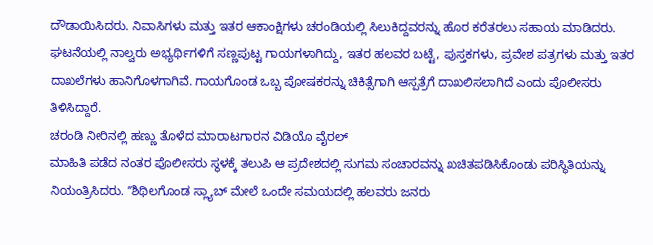ದೌಡಾಯಿಸಿದರು. ನಿವಾಸಿಗಳು ಮತ್ತು ಇತರ ಆಕಾಂಕ್ಷಿಗಳು ಚರಂಡಿಯಲ್ಲಿ ಸಿಲುಕಿದ್ದವರನ್ನು ಹೊರ ಕರೆತರಲು ಸಹಾಯ ಮಾಡಿದರು. ಘಟನೆಯಲ್ಲಿ ನಾಲ್ವರು ಅಭ್ಯರ್ಥಿಗಳಿಗೆ ಸಣ್ಣಪುಟ್ಟ ಗಾಯಗಳಾಗಿದ್ದು, ಇತರ ಹಲವರ ಬಟ್ಟೆ, ಪುಸ್ತಕಗಳು, ಪ್ರವೇಶ ಪತ್ರಗಳು ಮತ್ತು ಇತರ ದಾಖಲೆಗಳು ಹಾನಿಗೊಳಗಾಗಿವೆ. ಗಾಯಗೊಂಡ ಒಬ್ಬ ಪೋಷಕರನ್ನು ಚಿಕಿತ್ಸೆಗಾಗಿ ಆಸ್ಪತ್ರೆಗೆ ದಾಖಲಿಸಲಾಗಿದೆ ಎಂದು ಪೊಲೀಸರು ತಿಳಿಸಿದ್ದಾರೆ.
ಚರಂಡಿ ನೀರಿನಲ್ಲಿ ಹಣ್ಣು ತೊಳೆದ ಮಾರಾಟಗಾರನ ವಿಡಿಯೊ ವೈರಲ್
ಮಾಹಿತಿ ಪಡೆದ ನಂತರ ಪೊಲೀಸರು ಸ್ಥಳಕ್ಕೆ ತಲುಪಿ ಆ ಪ್ರದೇಶದಲ್ಲಿ ಸುಗಮ ಸಂಚಾರವನ್ನು ಖಚಿತಪಡಿಸಿಕೊಂಡು ಪರಿಸ್ಥಿತಿಯನ್ನು ನಿಯಂತ್ರಿಸಿದರು. ʼʼಶಿಥಿಲಗೊಂಡ ಸ್ಲ್ಯಾಬ್ ಮೇಲೆ ಒಂದೇ ಸಮಯದಲ್ಲಿ ಹಲವರು ಜನರು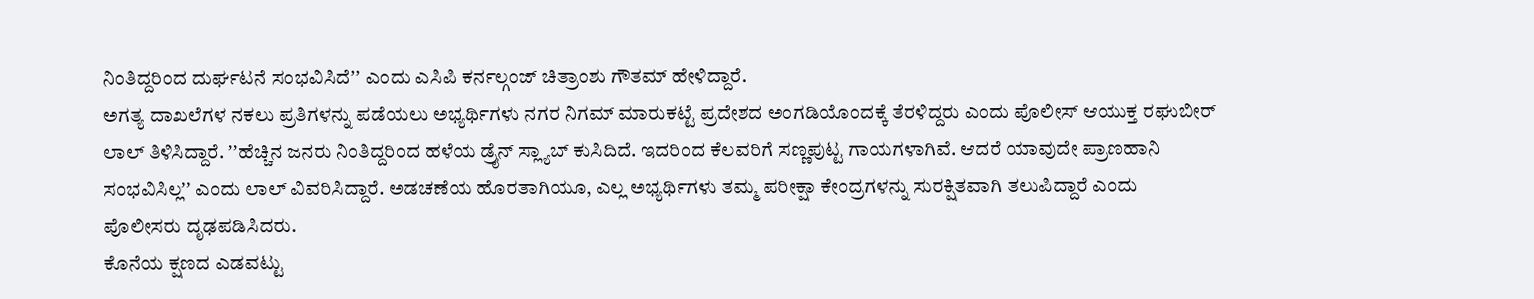ನಿಂತಿದ್ದರಿಂದ ದುರ್ಘಟನೆ ಸಂಭವಿಸಿದೆʼʼ ಎಂದು ಎಸಿಪಿ ಕರ್ನಲ್ಗಂಜ್ ಚಿತ್ರಾಂಶು ಗೌತಮ್ ಹೇಳಿದ್ದಾರೆ.
ಅಗತ್ಯ ದಾಖಲೆಗಳ ನಕಲು ಪ್ರತಿಗಳನ್ನು ಪಡೆಯಲು ಅಭ್ಯರ್ಥಿಗಳು ನಗರ ನಿಗಮ್ ಮಾರುಕಟ್ಟೆ ಪ್ರದೇಶದ ಅಂಗಡಿಯೊಂದಕ್ಕೆ ತೆರಳಿದ್ದರು ಎಂದು ಪೊಲೀಸ್ ಆಯುಕ್ತ ರಘುಬೀರ್ ಲಾಲ್ ತಿಳಿಸಿದ್ದಾರೆ. ʼʼಹೆಚ್ಚಿನ ಜನರು ನಿಂತಿದ್ದರಿಂದ ಹಳೆಯ ಡ್ರೈನ್ ಸ್ಲ್ಯಾಬ್ ಕುಸಿದಿದೆ. ಇದರಿಂದ ಕೆಲವರಿಗೆ ಸಣ್ಣಪುಟ್ಟ ಗಾಯಗಳಾಗಿವೆ. ಆದರೆ ಯಾವುದೇ ಪ್ರಾಣಹಾನಿ ಸಂಭವಿಸಿಲ್ಲʼʼ ಎಂದು ಲಾಲ್ ವಿವರಿಸಿದ್ದಾರೆ. ಅಡಚಣೆಯ ಹೊರತಾಗಿಯೂ, ಎಲ್ಲ ಅಭ್ಯರ್ಥಿಗಳು ತಮ್ಮ ಪರೀಕ್ಷಾ ಕೇಂದ್ರಗಳನ್ನು ಸುರಕ್ಷಿತವಾಗಿ ತಲುಪಿದ್ದಾರೆ ಎಂದು ಪೊಲೀಸರು ದೃಢಪಡಿಸಿದರು.
ಕೊನೆಯ ಕ್ಷಣದ ಎಡವಟ್ಟು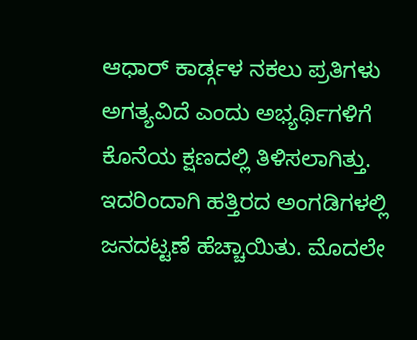ಆಧಾರ್ ಕಾರ್ಡ್ಗಳ ನಕಲು ಪ್ರತಿಗಳು ಅಗತ್ಯವಿದೆ ಎಂದು ಅಭ್ಯರ್ಥಿಗಳಿಗೆ ಕೊನೆಯ ಕ್ಷಣದಲ್ಲಿ ತಿಳಿಸಲಾಗಿತ್ತು. ಇದರಿಂದಾಗಿ ಹತ್ತಿರದ ಅಂಗಡಿಗಳಲ್ಲಿ ಜನದಟ್ಟಣೆ ಹೆಚ್ಚಾಯಿತು. ಮೊದಲೇ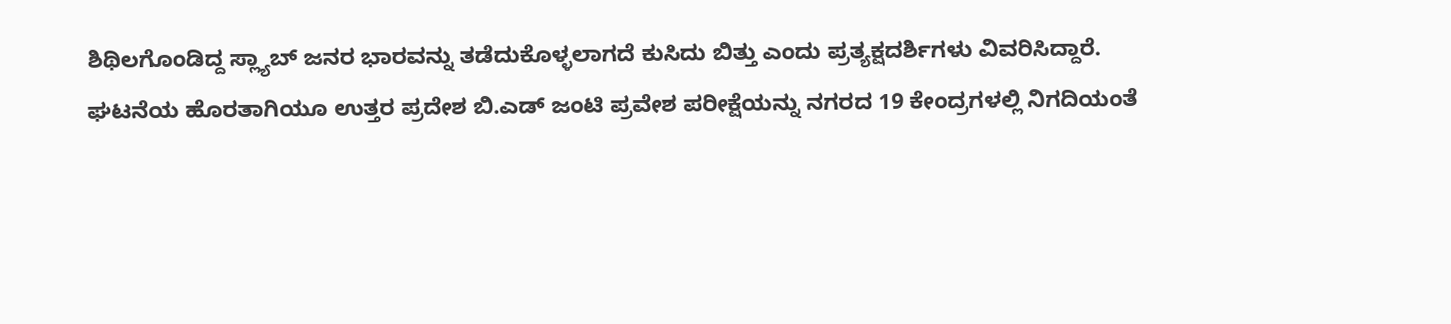ಶಿಥಿಲಗೊಂಡಿದ್ದ ಸ್ಲ್ಯಾಬ್ ಜನರ ಭಾರವನ್ನು ತಡೆದುಕೊಳ್ಳಲಾಗದೆ ಕುಸಿದು ಬಿತ್ತು ಎಂದು ಪ್ರತ್ಯಕ್ಷದರ್ಶಿಗಳು ವಿವರಿಸಿದ್ದಾರೆ.
ಘಟನೆಯ ಹೊರತಾಗಿಯೂ ಉತ್ತರ ಪ್ರದೇಶ ಬಿ.ಎಡ್ ಜಂಟಿ ಪ್ರವೇಶ ಪರೀಕ್ಷೆಯನ್ನು ನಗರದ 19 ಕೇಂದ್ರಗಳಲ್ಲಿ ನಿಗದಿಯಂತೆ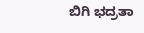ಬಿಗಿ ಭದ್ರತಾ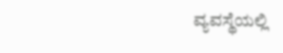ವ್ಯವಸ್ಥೆಯಲ್ಲಿ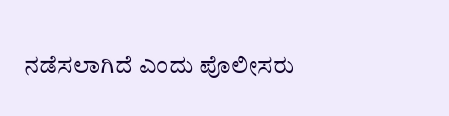ನಡೆಸಲಾಗಿದೆ ಎಂದು ಪೊಲೀಸರು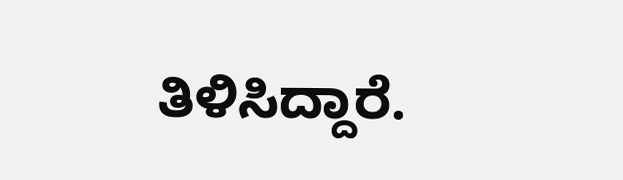ತಿಳಿಸಿದ್ದಾರೆ.